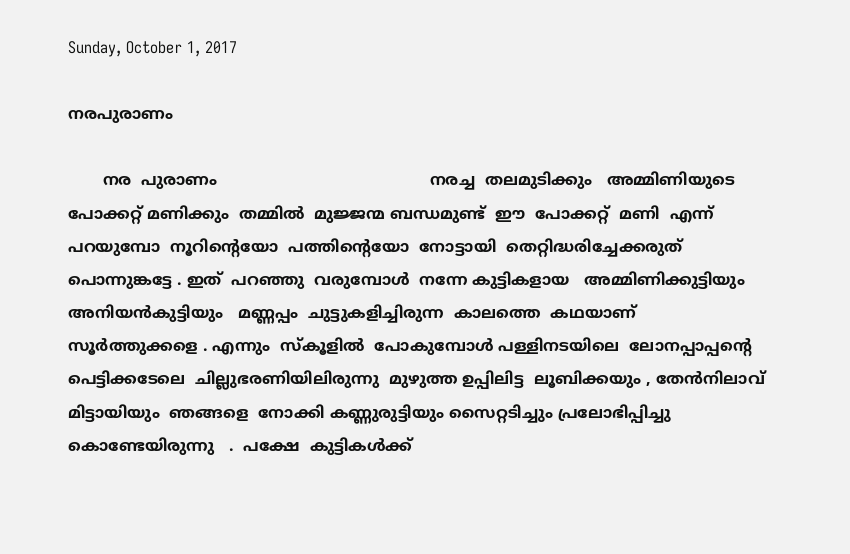Sunday, October 1, 2017

നരപുരാണം

       നര  പുരാണം                                           നരച്ച  തലമുടിക്കും   അമ്മിണിയുടെ   പോക്കറ്റ് മണിക്കും  തമ്മിൽ  മുജ്ജന്മ ബന്ധമുണ്ട്  ഈ  പോക്കറ്റ്  മണി  എന്ന്  പറയുമ്പോ  നൂറിന്റെയോ  പത്തിന്റെയോ  നോട്ടായി  തെറ്റിദ്ധരിച്ചേക്കരുത്  പൊന്നുങ്കട്ടേ . ഇത്  പറഞ്ഞു  വരുമ്പോൾ  നന്നേ കുട്ടികളായ   അമ്മിണിക്കുട്ടിയും  അനിയൻകുട്ടിയും   മണ്ണപ്പം  ചുട്ടുകളിച്ചിരുന്ന  കാലത്തെ  കഥയാണ്  സൂർത്തുക്കളെ . എന്നും  സ്‌കൂളിൽ  പോകുമ്പോൾ പള്ളിനടയിലെ  ലോനപ്പാപ്പന്റെ  പെട്ടിക്കടേലെ  ചില്ലുഭരണിയിലിരുന്നു  മുഴുത്ത ഉപ്പിലിട്ട  ലൂബിക്കയും , തേൻനിലാവ്  മിട്ടായിയും  ഞങ്ങളെ  നോക്കി കണ്ണുരുട്ടിയും സൈറ്റടിച്ചും പ്രലോഭിപ്പിച്ചു കൊണ്ടേയിരുന്നു   .  പക്ഷേ  കുട്ടികൾക്ക്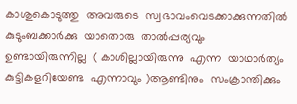കാശുകൊടുത്തു  അവരുടെ  സ്വഭാവംവെടക്കാക്കുന്നതിൽ  കുടുംബക്കാർക്കു  യാതൊരു  താൽപ്പര്യവും  ഉണ്ടായിരുന്നില്ല  ( കാശില്ലായിരുന്നു  എന്ന  യാഥാർത്യം കുട്ടികളറിയേണ്ട  എന്നാവും )ആണ്ടിനും  സംക്രാന്തിക്കും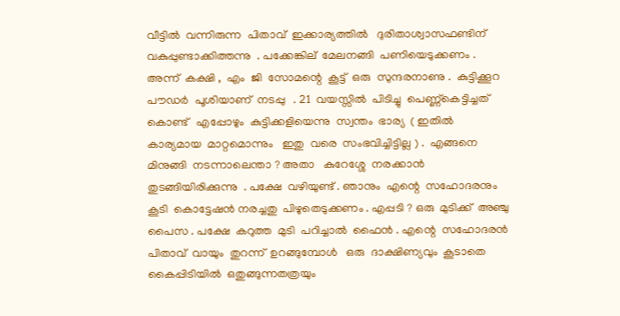വീട്ടിൽ  വന്നിരുന്ന  പിതാവ്  ഇക്കാര്യത്തിൽ   ദുരിതാശ്വാസഫണ്ടിന്  വകുപ്പുണ്ടാക്കിത്തന്നു  . പക്കേങ്കില്  മേലനങ്ങി  പണിയെടുക്കണം .  അന്ന്  കക്ഷി ,  എം  ജി  സോമന്റെ  കൂട്ട്  ഒരു  സുന്ദരനാണു .  കുട്ടിക്കൂറ  പൗഡർ  പൂശിയാണ്  നടപ്പു   . 21  വയസ്സിൽ  പിടിച്ചു  പെണ്ണ്കെട്ടിച്ചത്  കൊണ്ട്   എപ്പോഴും  കുട്ടിക്കളിയെന്നു  സ്വന്തം  ഭാര്യ  ( ഇതിൽ  കാര്യമായ  മാറ്റമൊന്നും   ഇതു  വരെ  സംഭവിച്ചിട്ടില്ല ) .  എങ്ങനെ  മിനുങ്ങി  നടന്നാലെന്താ ? അതാ   കുറേശ്ശേ  നരക്കാൻ  തുടങ്ങിയിരിക്കുന്നു  . പക്ഷേ  വഴിയുണ്ട് . ഞാനും  എന്റെ  സഹോദരനും  കൂടി  കൊട്ടേഷൻ നരച്ചതു  പിഴുതെടുക്കണം . എപ്പടി ? ഒരു  മുടിക്ക്  അഞ്ചു  പൈസ . പക്ഷേ  കറുത്ത  മുടി  പറിച്ചാൽ  ഫൈൻ . എന്റെ  സഹോദരൻ  പിതാവ്  വായും  തുറന്ന്  ഉറങ്ങുമ്പോൾ   ഒരു  ദാക്ഷിണ്യവും  കൂടാതെ  കൈപ്പിടിയിൽ  ഒതുങ്ങുന്നതത്രയും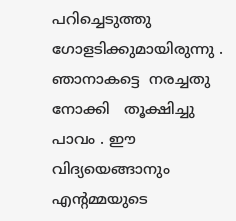പറിച്ചെടുത്തു  ഗോളടിക്കുമായിരുന്നു . ഞാനാകട്ടെ  നരച്ചതു  നോക്കി   തൂക്ഷിച്ചു  പാവം . ഈ  വിദ്യയെങ്ങാനും  എന്റമ്മയുടെ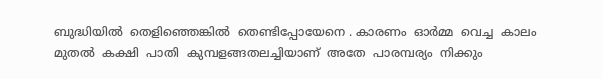ബുദ്ധിയിൽ  തെളിഞ്ഞെങ്കിൽ  തെണ്ടിപ്പോയേനെ . കാരണം  ഓർമ്മ  വെച്ച  കാലം  മുതൽ  കക്ഷി  പാതി  കുമ്പളങ്ങതലച്ചിയാണ്  അതേ  പാരമ്പര്യം  നിക്കും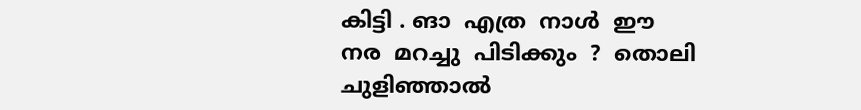കിട്ടി . ങാ  എത്ര  നാൾ  ഈ നര  മറച്ചു  പിടിക്കും  ?  തൊലി  ചുളിഞ്ഞാൽ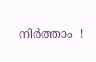നിർത്താം  !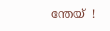ന്തേയ്  !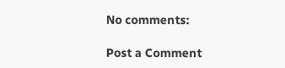No comments:

Post a Comment